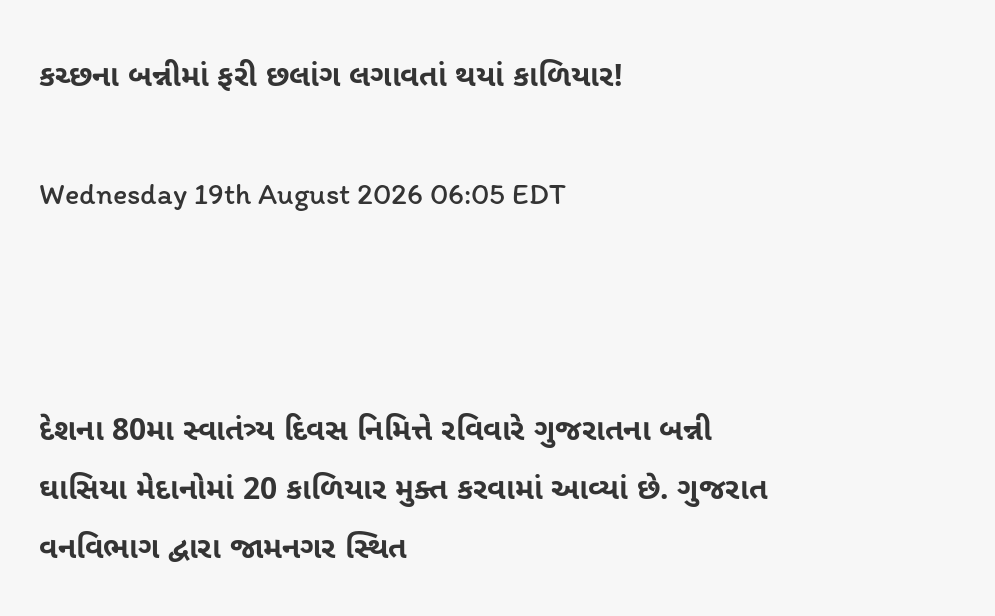કચ્છના બન્નીમાં ફરી છલાંગ લગાવતાં થયાં કાળિયાર!

Wednesday 19th August 2026 06:05 EDT



દેશના 80મા સ્વાતંત્ર્ય દિવસ નિમિત્તે રવિવારે ગુજરાતના બન્ની ઘાસિયા મેદાનોમાં 20 કાળિયાર મુક્ત કરવામાં આવ્યાં છે. ગુજરાત વનવિભાગ દ્વારા જામનગર સ્થિત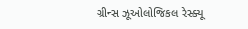ગ્રીન્સ ઝૂઓલોજિકલ રેસ્ક્યૂ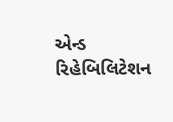એન્ડ રિહેબિલિટેશન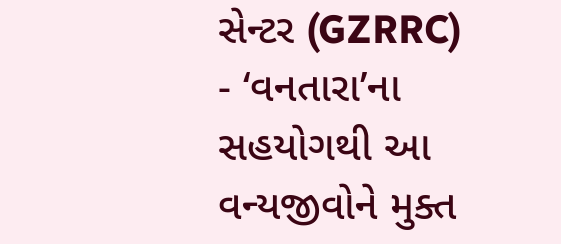સેન્ટર (GZRRC) - ‘વનતારા’ના સહયોગથી આ વન્યજીવોને મુક્ત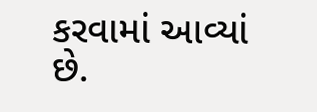કરવામાં આવ્યાં છે.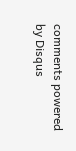comments powered by Disqus